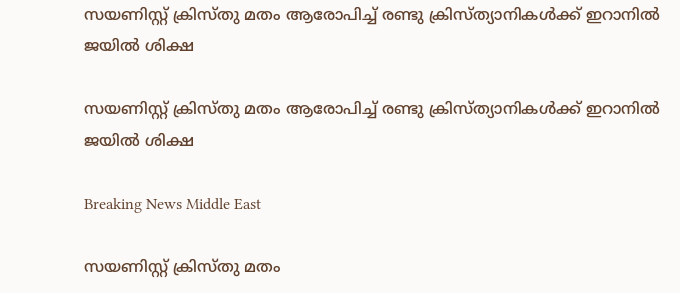സയണിസ്റ്റ് ക്രിസ്തു മതം ആരോപിച്ച് രണ്ടു ക്രിസ്ത്യാനികള്‍ക്ക് ഇറാനില്‍ ജയില്‍ ശിക്ഷ

സയണിസ്റ്റ് ക്രിസ്തു മതം ആരോപിച്ച് രണ്ടു ക്രിസ്ത്യാനികള്‍ക്ക് ഇറാനില്‍ ജയില്‍ ശിക്ഷ

Breaking News Middle East

സയണിസ്റ്റ് ക്രിസ്തു മതം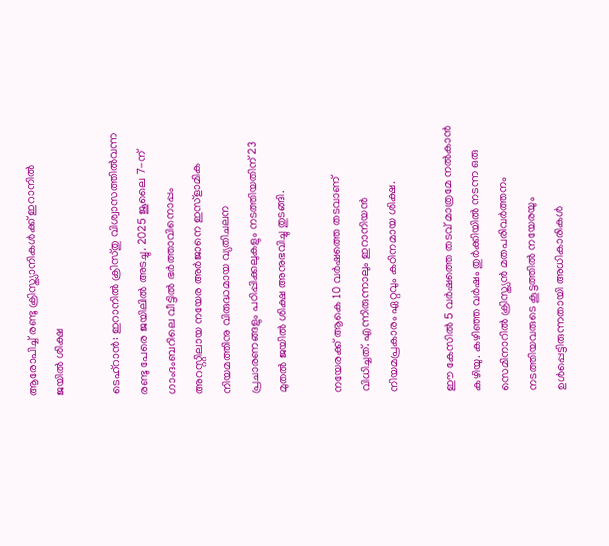ആരോപിച്ച് രണ്ടു ക്രിസ്ത്യാനികള്‍ക്ക് ഇറാനില്‍ ജയില്‍ ശിക്ഷ

ടെഹ്റാന്‍: ഇറാനില്‍ ക്രിസ്തു വിശ്വാസത്തില്‍വന്ന രണ്ടു പേരെ ജയിലില്‍ അടച്ചു. 2025 ജൂലൈ 7-ന് ഗാംദംബറിലെ വീട്ടില്‍ ഭര്‍ത്താവിനൊപ്പം അറസ്റ്റിലായ നയേര അര്‍ജാനെ ഇസ്ളാമിക നിയമത്തിനു വിരുദ്ധമായ വ്യതിചലന പ്രചാരണങ്ങളും പഠിപ്പിക്കലുകളും നടത്തിയതിന് 23 മുതല്‍ ജയില്‍ ശിക്ഷ അനുഭവിച്ചു തുടങ്ങി.

നയേരക്ക് ആകെ 10 വര്‍ഷത്തെ തടവാണ് വിധിച്ചത്. എന്നിരുന്നാലും ഇറാനിയന്‍ നിയമപ്രകാരം ഏറ്റവും കഠിനമായ ശിക്ഷ.

ഈ കേസില്‍ 5 വര്‍ഷത്തെ തടവ് മാത്രമേ നല്‍കാന്‍ കഴിയു. കഴിഞ്ഞ വര്‍ഷം തുര്‍ക്കിയില്‍ നടന്ന ഒരു സെമിനാറില്‍ ക്രിസ്ത്യന്‍ മതപരിവര്‍ത്തനം നടത്തിയവരുടെ കൂട്ടത്തില്‍ നയേരയും ഉള്‍പ്പെട്ടിരുന്നതായി അധികാരികള്‍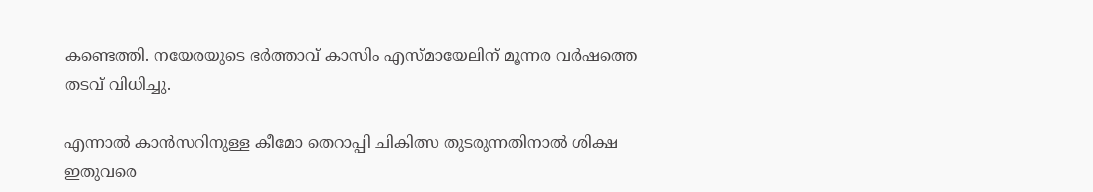കണ്ടെത്തി. നയേരയുടെ ഭര്‍ത്താവ് കാസിം എസ്മായേലിന് മൂന്നര വര്‍ഷത്തെ തടവ് വിധിച്ചു.

എന്നാല്‍ കാന്‍സറിനുള്ള കീമോ തെറാപ്പി ചികിത്സ തുടരുന്നതിനാല്‍ ശിക്ഷ ഇതുവരെ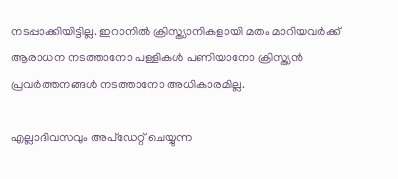നടപ്പാക്കിയിട്ടില്ല. ഇറാനില്‍ ക്രിസ്ത്യാനികളായി മതം മാറിയവര്‍ക്ക് ആരാധന നടത്താനോ പള്ളികള്‍ പണിയാനോ ക്രിസ്ത്യന്‍ പ്രവര്‍ത്തനങ്ങള്‍ നടത്താനോ അധികാരമില്ല.

എല്ലാദിവസവും അപ്ഡേറ്റ് ചെയ്യുന്ന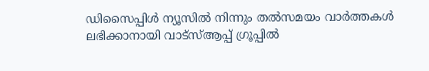ഡിസൈപ്പിൾ ന്യൂസിൽ നിന്നും തൽസമയം വാർത്തകൾ ലഭിക്കാനായി വാട്സ്ആപ്പ് ഗ്രൂപ്പിൽ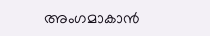അംഗമാകാൻ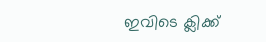ഇവിടെ ക്ലിക്ക്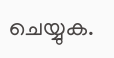ചെയ്യുക.